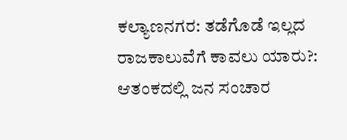ಕಲ್ಯಾಣನಗರ: ತಡೆಗೊಡೆ ಇಲ್ಲದ ರಾಜಕಾಲುವೆಗೆ ಕಾವಲು ಯಾರು?: ಆತಂಕದಲ್ಲಿ ಜನ ಸಂಚಾರ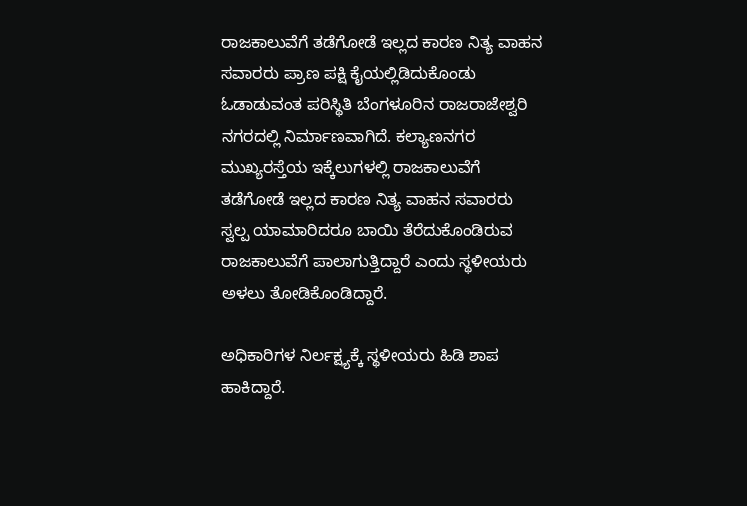ರಾಜಕಾಲುವೆಗೆ ತಡೆಗೋಡೆ ಇಲ್ಲದ ಕಾರಣ ನಿತ್ಯ ವಾಹನ ಸವಾರರು ಪ್ರಾಣ ಪಕ್ಷಿ ಕೈಯಲ್ಲಿಡಿದುಕೊಂಡು ಓಡಾಡುವಂತ ಪರಿಸ್ಥಿತಿ ಬೆಂಗಳೂರಿನ ರಾಜರಾಜೇಶ್ವರಿ ನಗರದಲ್ಲಿ ನಿರ್ಮಾಣವಾಗಿದೆ. ಕಲ್ಯಾಣನಗರ ಮುಖ್ಯರಸ್ತೆಯ ಇಕ್ಕೆಲುಗಳಲ್ಲಿ ರಾಜಕಾಲುವೆಗೆ ತಡೆಗೋಡೆ ಇಲ್ಲದ ಕಾರಣ ನಿತ್ಯ ವಾಹನ ಸವಾರರು ಸ್ವಲ್ಪ ಯಾಮಾರಿದರೂ ಬಾಯಿ ತೆರೆದುಕೊಂಡಿರುವ ರಾಜಕಾಲುವೆಗೆ ಪಾಲಾಗುತ್ತಿದ್ದಾರೆ ಎಂದು ಸ್ಥಳೀಯರು ಅಳಲು ತೋಡಿಕೊಂಡಿದ್ದಾರೆ.

ಅಧಿಕಾರಿಗಳ ನಿರ್ಲಕ್ಷ್ಯಕ್ಕೆ ಸ್ಥಳೀಯರು ಹಿಡಿ ಶಾಪ ಹಾಕಿದ್ದಾರೆ.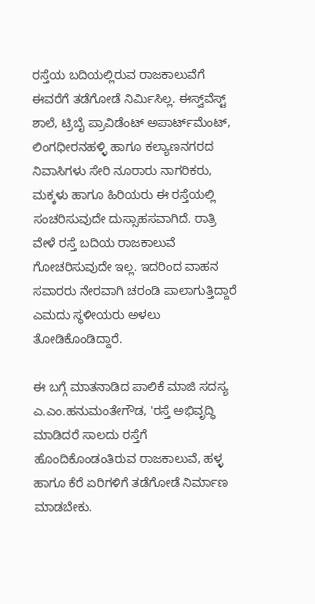ರಸ್ತೆಯ ಬದಿಯಲ್ಲಿರುವ ರಾಜಕಾಲುವೆಗೆ ಈವರೆಗೆ ತಡೆಗೋಡೆ ನಿರ್ಮಿಸಿಲ್ಲ. ಈಸ್ವ್‌ವೆಸ್ಟ್‌ ಶಾಲೆ, ಟ್ರಿಬೈ ಪ್ರಾವಿಡೆಂಟ್ ಅಪಾರ್ಟ್‌ಮೆಂಟ್, ಲಿಂಗಧೀರನಹಳ್ಳಿ ಹಾಗೂ ಕಲ್ಯಾಣನಗರದ ನಿವಾಸಿಗಳು ಸೇರಿ ನೂರಾರು ನಾಗರಿಕರು, ಮಕ್ಕಳು ಹಾಗೂ ಹಿರಿಯರು ಈ ರಸ್ತೆಯಲ್ಲಿ ಸಂಚರಿಸುವುದೇ ದುಸ್ಸಾಹಸವಾಗಿದೆ. ರಾತ್ರಿ ವೇಳೆ ರಸ್ತೆ ಬದಿಯ ರಾಜಕಾಲುವೆ ಗೋಚರಿಸುವುದೇ ಇಲ್ಲ. ಇದರಿಂದ ವಾಹನ ಸವಾರರು ನೇರವಾಗಿ ಚರಂಡಿ ಪಾಲಾಗುತ್ತಿದ್ದಾರೆ ಎಮದು ಸ್ಥಳೀಯರು ಅಳಲು ತೋಡಿಕೊಂಡಿದ್ದಾರೆ.

ಈ ಬಗ್ಗೆ ಮಾತನಾಡಿದ ಪಾಲಿಕೆ ಮಾಜಿ ಸದಸ್ಯ ಎ.ಎಂ.ಹನುಮಂತೇಗೌಡ, 'ರಸ್ತೆ ಅಭಿವೃದ್ಧಿ ಮಾಡಿದರೆ ಸಾಲದು ರಸ್ತೆಗೆ ಹೊಂದಿಕೊಂಡಂತಿರುವ ರಾಜಕಾಲುವೆ, ಹಳ್ಳ ಹಾಗೂ ಕೆರೆ ಏರಿಗಳಿಗೆ ತಡೆಗೋಡೆ ನಿರ್ಮಾಣ ಮಾಡಬೇಕು.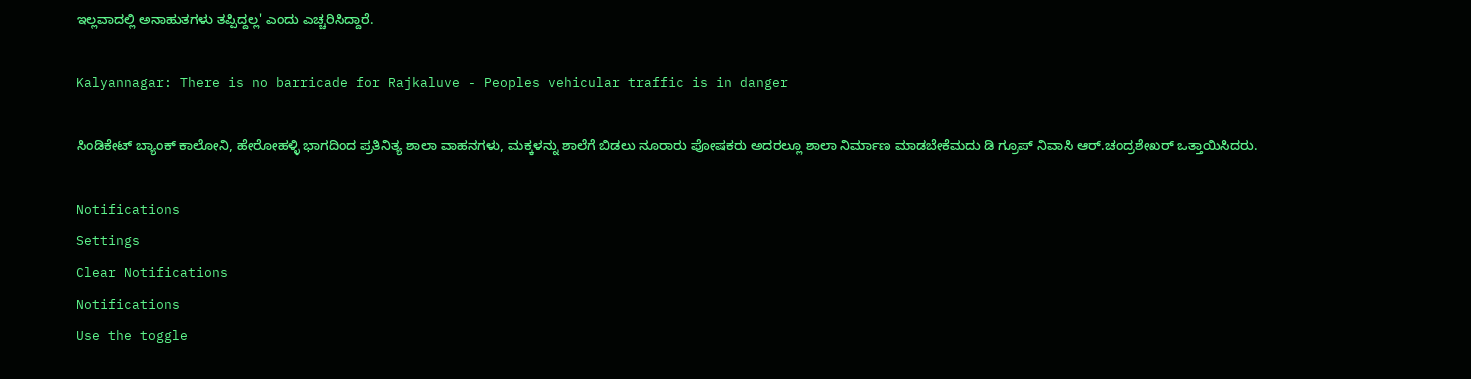ಇಲ್ಲವಾದಲ್ಲಿ ಅನಾಹುತಗಳು ತಪ್ಪಿದ್ದಲ್ಲ' ಎಂದು ಎಚ್ಚರಿಸಿದ್ದಾರೆ.

Kalyannagar: There is no barricade for Rajkaluve - Peoples vehicular traffic is in danger

ಸಿಂಡಿಕೇಟ್ ಬ್ಯಾಂಕ್ ಕಾಲೋನಿ, ಹೇರೋಹಳ್ಳಿ ಭಾಗದಿಂದ ಪ್ರತಿನಿತ್ಯ ಶಾಲಾ ವಾಹನಗಳು, ಮಕ್ಕಳನ್ನು ಶಾಲೆಗೆ ಬಿಡಲು ನೂರಾರು ಪೋಷಕರು ಅದರಲ್ಲೂ ಶಾಲಾ ನಿರ್ಮಾಣ ಮಾಡಬೇಕೆಮದು ಡಿ ಗ್ರೂಪ್ ನಿವಾಸಿ ಆರ್.ಚಂದ್ರಶೇಖರ್ ಒತ್ತಾಯಿಸಿದರು.

Notifications
Settings
Clear Notifications
Notifications
Use the toggle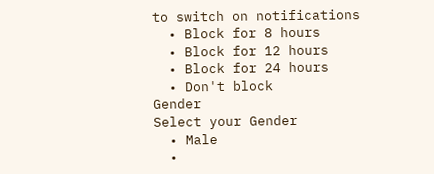to switch on notifications
  • Block for 8 hours
  • Block for 12 hours
  • Block for 24 hours
  • Don't block
Gender
Select your Gender
  • Male
  •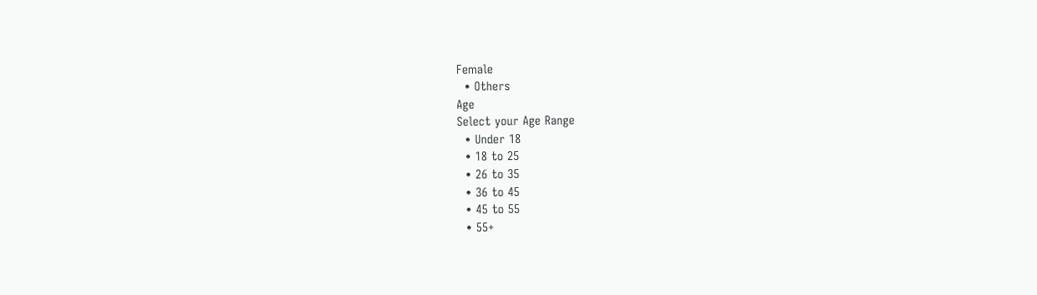Female
  • Others
Age
Select your Age Range
  • Under 18
  • 18 to 25
  • 26 to 35
  • 36 to 45
  • 45 to 55
  • 55+